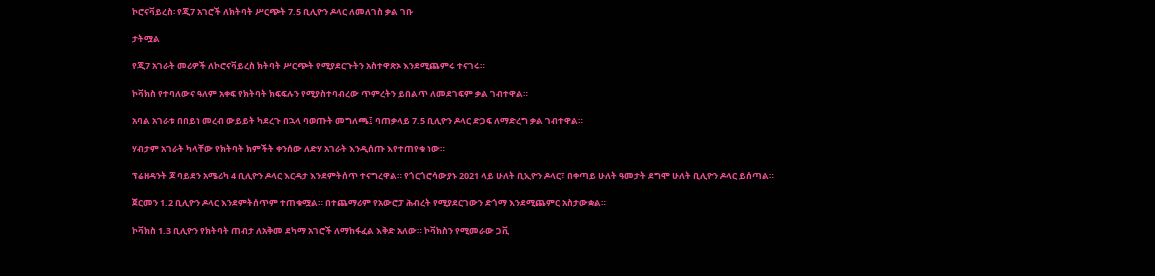ኮሮናቫይረስ፡ የጂ7 አገሮች ለክትባት ሥርጭት 7.5 ቢሊዮን ዶላር ለመለገስ ቃል ገቡ

ታትሟል

የጂ7 አገራት መሪዎች ለኮሮናቫይረስ ክትባት ሥርጭት የሚያደርጉትን አስተዋጽኦ እንደሚጨምሩ ተናገሩ።

ኮቫክስ የተባለውና ዓለም አቀፍ የክትባት ክፍፍሉን የሚያስተባብረው ጥምረትን ይበልጥ ለመደገፍም ቃል ገብተዋል።

አባል አገራቱ በበይነ መረብ ውይይት ካደረጉ በኋላ ባወጡት መግለጫ፤ ባጠቃላይ 7.5 ቢሊዮን ዶላር ድጋፍ ለማድረግ ቃል ገብተዋል።

ሃብታም አገራት ካላቸው የክትባት ክምችት ቀንሰው ለድሃ አገራት እንዲሰጡ እየተጠየቁ ነው።

ፕሬዘዳንት ጆ ባይደን አሜሪካ 4 ቢሊዮን ዶላር እርዳታ እንደምትሰጥ ተናግረዋል። የጎርጎሮሳውያኑ 2021 ላይ ሁለት ቢኢዮን ዶላር፣ በቀጣይ ሁለት ዓመታት ደግሞ ሁለት ቢሊዮን ዶላር ይሰጣል።

ጀርመን 1.2 ቢሊዮን ዶላር እንደምትሰጥም ተጠቁሟል። በተጨማሪም የአውሮፓ ሕብረት የሚያደርገውን ድጎማ እንደሚጨምር አስታውቋል።

ኮቫክስ 1.3 ቢሊዮን የክትባት ጠብታ ለአቅመ ደካማ አገሮች ለማከፋፈል እቅድ አለው። ኮቫክስን የሚመራው ጋቪ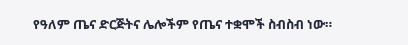የዓለም ጤና ድርጅትና ሌሎችም የጤና ተቋሞች ስብስብ ነው።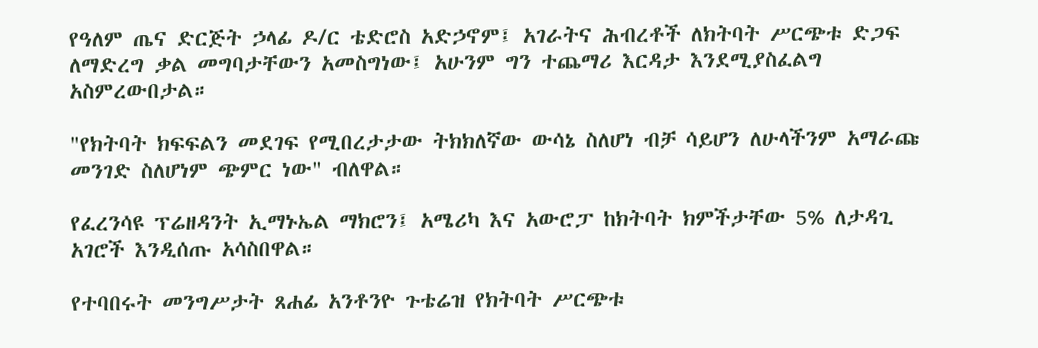የዓለም ጤና ድርጅት ኃላፊ ዶ/ር ቴድሮስ አድኃኖም፤ አገራትና ሕብረቶች ለክትባት ሥርጭቱ ድጋፍ ለማድረግ ቃል መግባታቸውን አመስግነው፤ አሁንም ግን ተጨማሪ እርዳታ እንደሚያስፈልግ አስምረውበታል።

"የክትባት ክፍፍልን መደገፍ የሚበረታታው ትክክለኛው ውሳኔ ስለሆነ ብቻ ሳይሆን ለሁላችንም አማራጩ መንገድ ስለሆነም ጭምር ነው" ብለዋል።

የፈረንሳዩ ፕሬዘዳንት ኢማኑኤል ማክሮን፤ አሜሪካ እና አውሮፓ ከክትባት ክምችታቸው 5% ለታዳጊ አገሮች እንዲሰጡ አሳስበዋል።

የተባበሩት መንግሥታት ጸሐፊ አንቶንዮ ጉቴሬዝ የክትባት ሥርጭቱ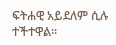ፍትሐዊ አይደለም ሲሉ ተችተዋል።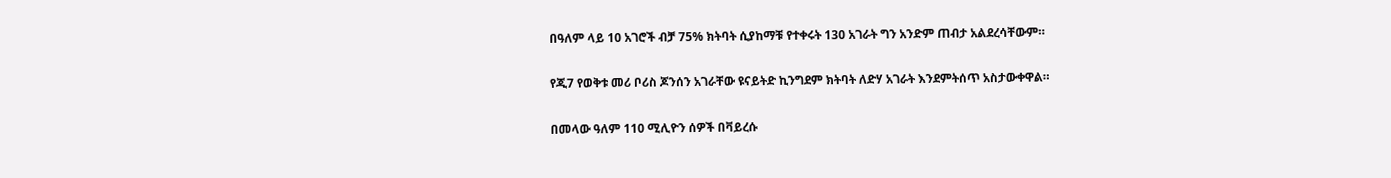በዓለም ላይ 10 አገሮች ብቻ 75% ክትባት ሲያከማቹ የተቀሩት 130 አገራት ግን አንድም ጠብታ አልደረሳቸውም።

የጂ7 የወቅቱ መሪ ቦሪስ ጆንሰን አገራቸው ዩናይትድ ኪንግደም ክትባት ለድሃ አገራት እንደምትሰጥ አስታውቀዋል።

በመላው ዓለም 110 ሚሊዮን ሰዎች በቫይረሱ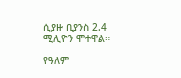ሲያዙ ቢያንስ 2.4 ሚሊዮን ሞተዋል።

የዓለም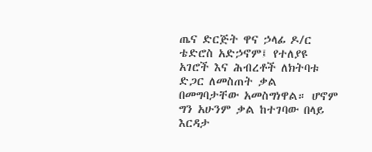ጤና ድርጅት ዋና ኃላፊ ዶ/ር ቴድሮስ አድኃኖም፤ የተለያዩ አገሮች እና ሕብረቶች ለክትባቱ ድጋር ለመስጠት ቃል በመግባታቸው አመስግነዋል። ሆኖም ግን አሁንም ቃል ከተገባው በላይ እርዳታ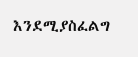እንደሚያስፈልግ